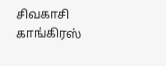சிவகாசி காங்கிரஸ்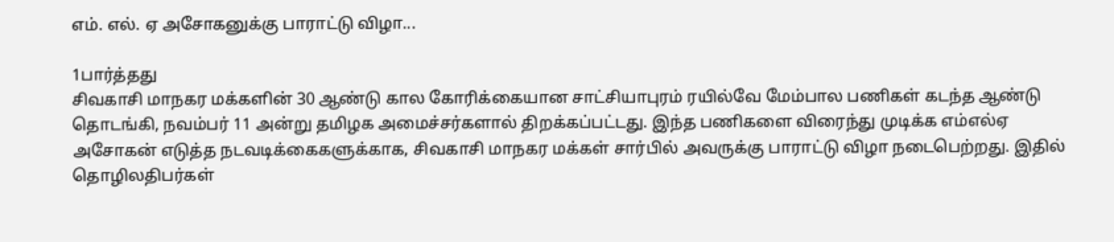எம். எல். ஏ அசோகனுக்கு பாராட்டு விழா...

1பார்த்தது
சிவகாசி மாநகர மக்களின் 30 ஆண்டு கால கோரிக்கையான சாட்சியாபுரம் ரயில்வே மேம்பால பணிகள் கடந்த ஆண்டு தொடங்கி, நவம்பர் 11 அன்று தமிழக அமைச்சர்களால் திறக்கப்பட்டது. இந்த பணிகளை விரைந்து முடிக்க எம்எல்ஏ அசோகன் எடுத்த நடவடிக்கைகளுக்காக, சிவகாசி மாநகர மக்கள் சார்பில் அவருக்கு பாராட்டு விழா நடைபெற்றது. இதில் தொழிலதிபர்கள்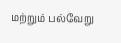மற்றும் பல்வேறு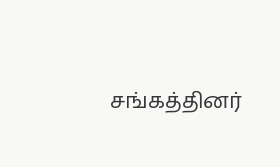சங்கத்தினர்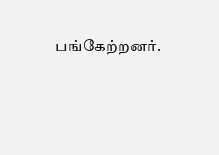பங்கேற்றனர்.